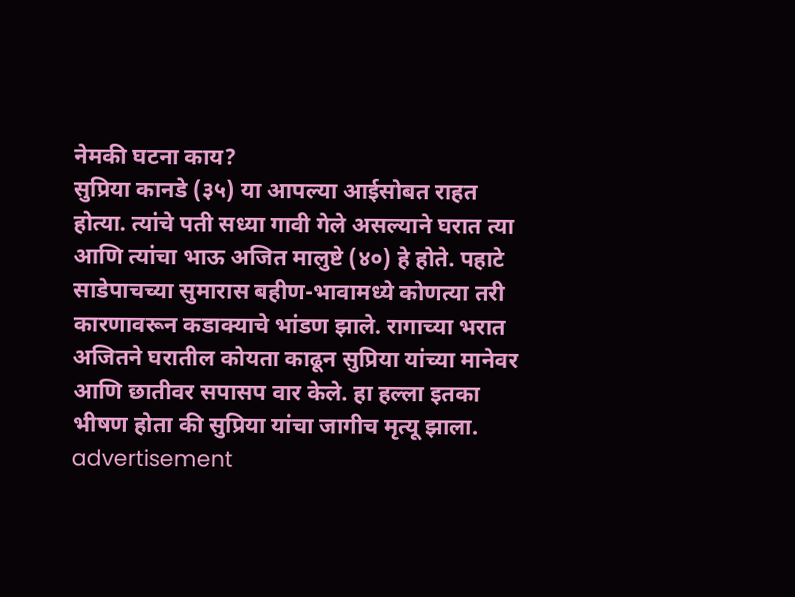नेमकी घटना काय?
सुप्रिया कानडे (३५) या आपल्या आईसोबत राहत होत्या. त्यांचे पती सध्या गावी गेले असल्याने घरात त्या आणि त्यांचा भाऊ अजित मालुष्टे (४०) हे होते. पहाटे साडेपाचच्या सुमारास बहीण-भावामध्ये कोणत्या तरी कारणावरून कडाक्याचे भांडण झाले. रागाच्या भरात अजितने घरातील कोयता काढून सुप्रिया यांच्या मानेवर आणि छातीवर सपासप वार केले. हा हल्ला इतका भीषण होता की सुप्रिया यांचा जागीच मृत्यू झाला.
advertisement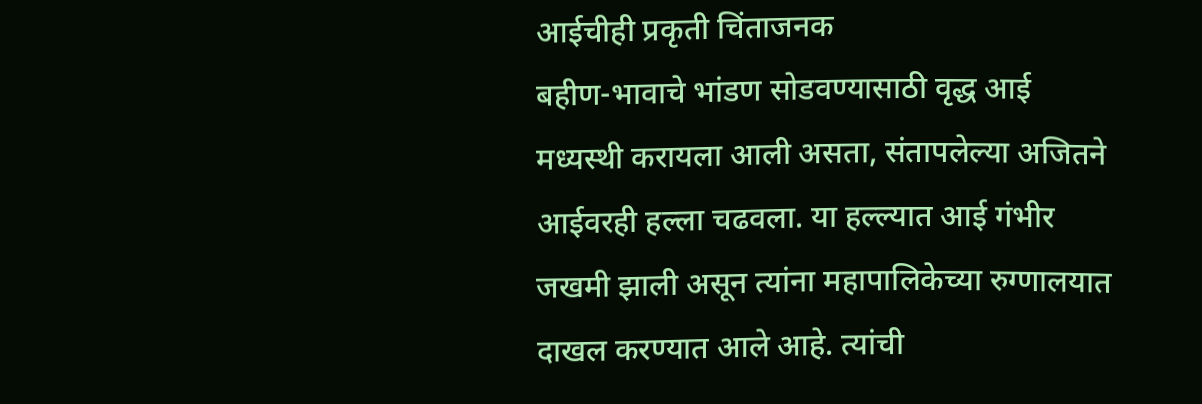आईचीही प्रकृती चिंताजनक
बहीण-भावाचे भांडण सोडवण्यासाठी वृद्ध आई मध्यस्थी करायला आली असता, संतापलेल्या अजितने आईवरही हल्ला चढवला. या हल्ल्यात आई गंभीर जखमी झाली असून त्यांना महापालिकेच्या रुग्णालयात दाखल करण्यात आले आहे. त्यांची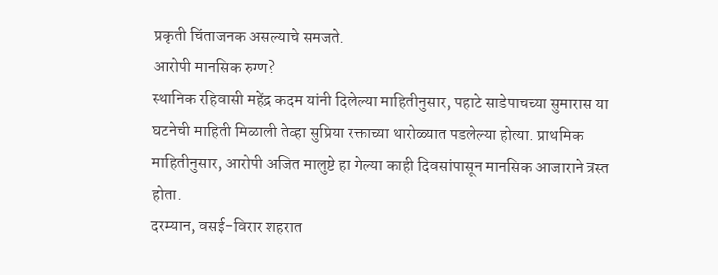प्रकृती चिंताजनक असल्याचे समजते.
आरोपी मानसिक रुग्ण?
स्थानिक रहिवासी महेंद्र कदम यांनी दिलेल्या माहितीनुसार, पहाटे साडेपाचच्या सुमारास या घटनेची माहिती मिळाली तेव्हा सुप्रिया रक्ताच्या थारोळ्यात पडलेल्या होत्या. प्राथमिक माहितीनुसार, आरोपी अजित मालुष्टे हा गेल्या काही दिवसांपासून मानसिक आजाराने त्रस्त होता.
दरम्यान, वसई-विरार शहरात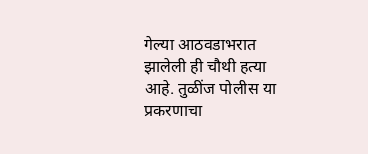गेल्या आठवडाभरात झालेली ही चौथी हत्या आहे. तुळींज पोलीस या प्रकरणाचा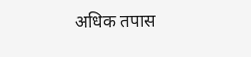अधिक तपास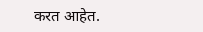करत आहेत.